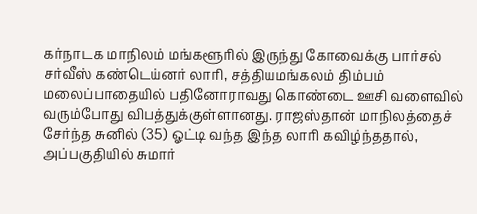கர்நாடக மாநிலம் மங்களூரில் இருந்து கோவைக்கு பார்சல் சர்வீஸ் கண்டெய்னர் லாரி, சத்தியமங்கலம் திம்பம் மலைப்பாதையில் பதினோராவது கொண்டை ஊசி வளைவில் வரும்போது விபத்துக்குள்ளானது. ராஜஸ்தான் மாநிலத்தைச் சேர்ந்த சுனில் (35) ஓட்டி வந்த இந்த லாரி கவிழ்ந்ததால், அப்பகுதியில் சுமார்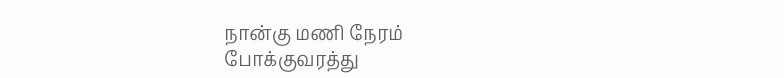நான்கு மணி நேரம்
போக்குவரத்து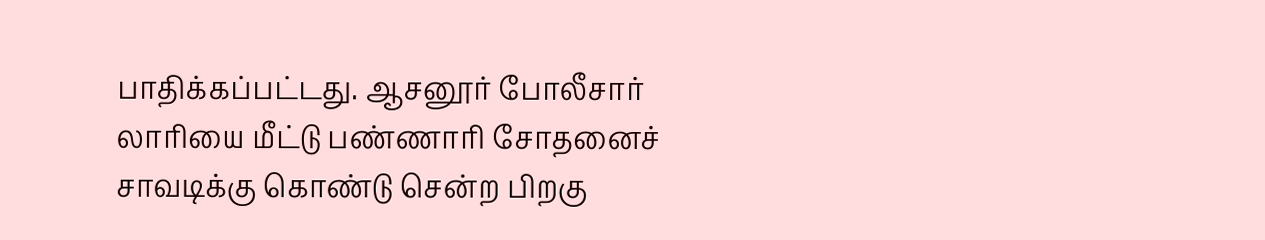பாதிக்கப்பட்டது. ஆசனூர் போலீசார் லாரியை மீட்டு பண்ணாரி சோதனைச் சாவடிக்கு கொண்டு சென்ற பிறகு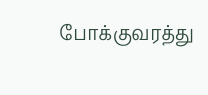போக்குவரத்து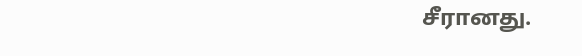சீரானது.